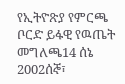የኢትዮጽያ የምርጫ ቦርድ ይፋዊ የዉጤት መግለጫ14 ሰኔ 2002ሰኞ፣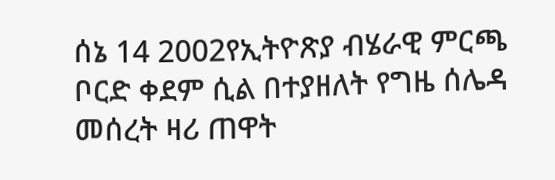ሰኔ 14 2002የኢትዮጽያ ብሄራዊ ምርጫ ቦርድ ቀደም ሲል በተያዘለት የግዜ ሰሌዳ መሰረት ዛሪ ጠዋት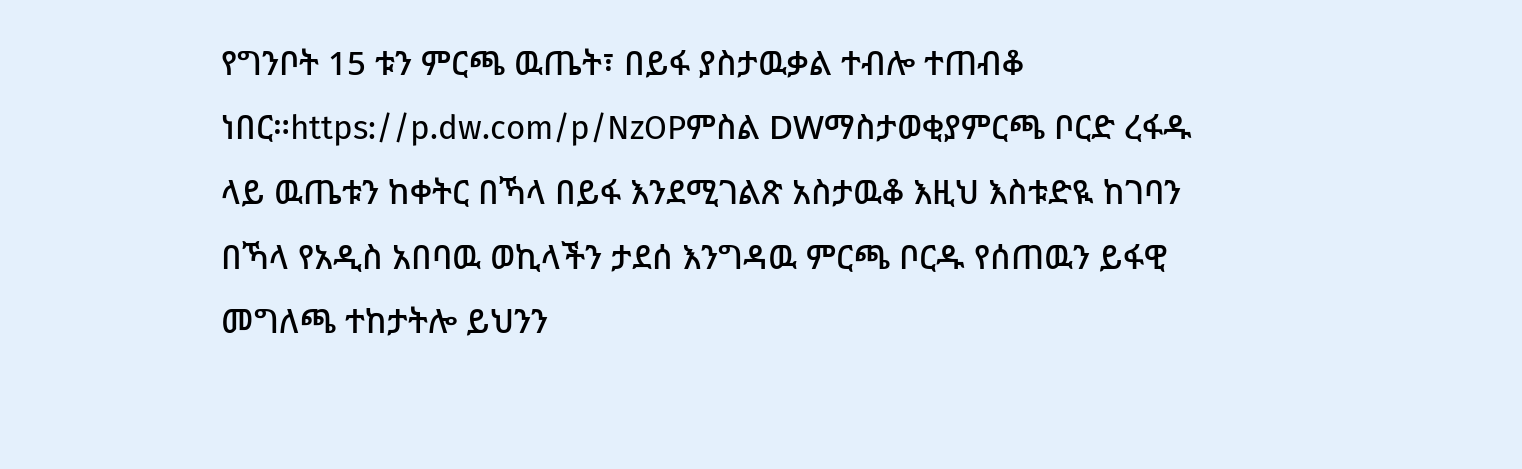የግንቦት 15 ቱን ምርጫ ዉጤት፣ በይፋ ያስታዉቃል ተብሎ ተጠብቆ ነበር።https://p.dw.com/p/NzOPምስል DWማስታወቂያምርጫ ቦርድ ረፋዱ ላይ ዉጤቱን ከቀትር በኻላ በይፋ እንደሚገልጽ አስታዉቆ እዚህ እስቱድዪ ከገባን በኻላ የአዲስ አበባዉ ወኪላችን ታደሰ እንግዳዉ ምርጫ ቦርዱ የሰጠዉን ይፋዊ መግለጫ ተከታትሎ ይህንን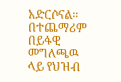አድርሶናል። በተጨማሪም በይፋዊ መግለጫዉ ላይ የህዝብ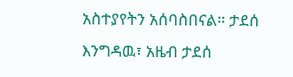አስተያየትን አሰባስበናል። ታደሰ እንግዳዉ፣ አዜብ ታደሰ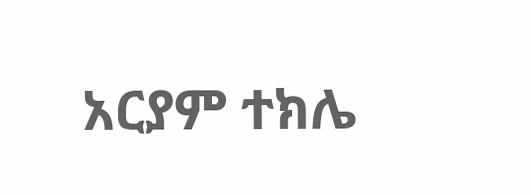አርያም ተክሌ